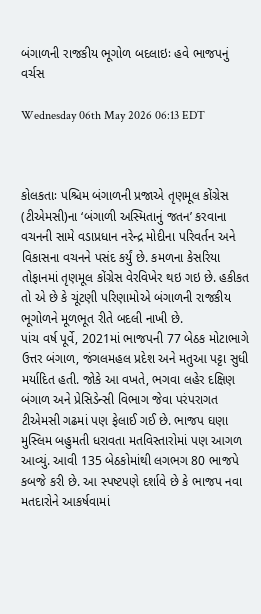બંગાળની રાજકીય ભૂગોળ બદલાઇઃ હવે ભાજપનું વર્ચસ

Wednesday 06th May 2026 06:13 EDT



કોલકતાઃ પશ્ચિમ બંગાળની પ્રજાએ તૃણમૂલ કોંગ્રેસ (ટીએમસી)ના ‘બંગાળી અસ્મિતાનું જતન’ કરવાના વચનની સામે વડાપ્રધાન નરેન્દ્ર મોદીના પરિવર્તન અને વિકાસના વચનને પસંદ કર્યું છે. કમળના કેસરિયા તોફાનમાં તૃણમૂલ કોંગ્રેસ વેરવિખેર થઇ ગઇ છે. હકીકત તો એ છે કે ચૂંટણી પરિણામોએ બંગાળની રાજકીય ભૂગોળને મૂળભૂત રીતે બદલી નાખી છે.
પાંચ વર્ષ પૂર્વે, 2021માં ભાજપની 77 બેઠક મોટાભાગે ઉત્તર બંગાળ, જંગલમહલ પ્રદેશ અને મતુઆ પટ્ટા સુધી મર્યાદિત હતી. જોકે આ વખતે, ભગવા લહેર દક્ષિણ બંગાળ અને પ્રેસિડેન્સી વિભાગ જેવા પરંપરાગત ટીએમસી ગઢમાં પણ ફેલાઈ ગઈ છે. ભાજપ ઘણા મુસ્લિમ બહુમતી ધરાવતા મતવિસ્તારોમાં પણ આગળ આવ્યું. આવી 135 બેઠકોમાંથી લગભગ 80 ભાજપે કબજે કરી છે. આ સ્પષ્ટપણે દર્શાવે છે કે ભાજપ નવા મતદારોને આકર્ષવામાં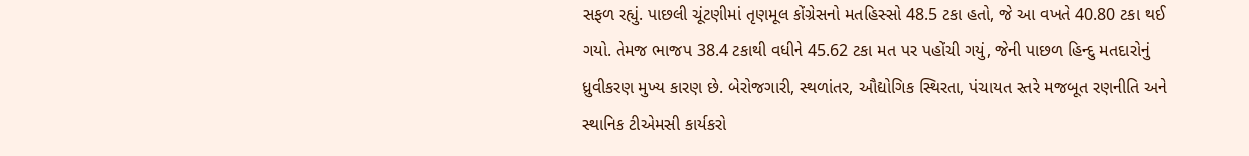સફળ રહ્યું. પાછલી ચૂંટણીમાં તૃણમૂલ કોંગ્રેસનો મતહિસ્સો 48.5 ટકા હતો, જે આ વખતે 40.80 ટકા થઈ ગયો. તેમજ ભાજપ 38.4 ટકાથી વધીને 45.62 ટકા મત પર પહોંચી ગયું, જેની પાછળ હિન્દુ મતદારોનું ધ્રુવીકરણ મુખ્ય કારણ છે. બેરોજગારી, સ્થળાંતર, ઔદ્યોગિક સ્થિરતા, પંચાયત સ્તરે મજબૂત રણનીતિ અને સ્થાનિક ટીએમસી કાર્યકરો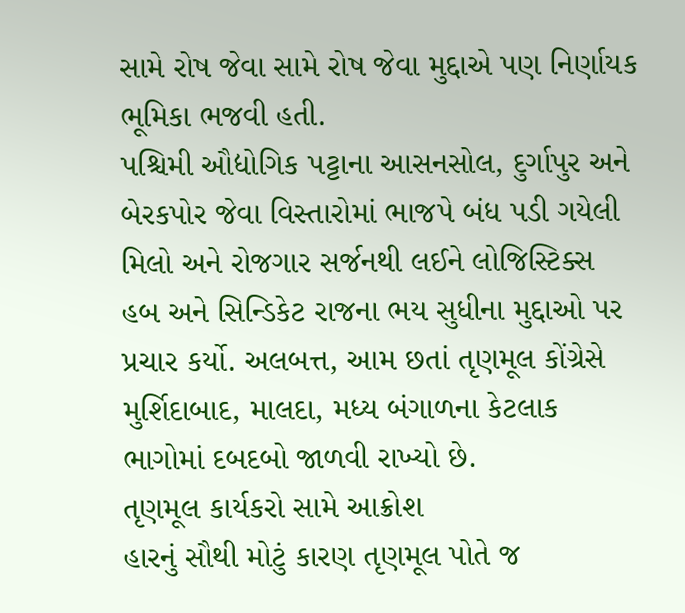સામે રોષ જેવા સામે રોષ જેવા મુદ્દાએ પણ નિર્ણાયક ભૂમિકા ભજવી હતી.
પશ્ચિમી ઔદ્યોગિક પટ્ટાના આસનસોલ, દુર્ગાપુર અને બેરકપોર જેવા વિસ્તારોમાં ભાજપે બંધ પડી ગયેલી મિલો અને રોજગાર સર્જનથી લઈને લોજિસ્ટિક્સ હબ અને સિન્ડિકેટ રાજના ભય સુધીના મુદ્દાઓ પર પ્રચાર કર્યો. અલબત્ત, આમ છતાં તૃણમૂલ કોંગ્રેસે મુર્શિદાબાદ, માલદા, મધ્ય બંગાળના કેટલાક ભાગોમાં દબદબો જાળવી રાખ્યો છે.
તૃણમૂલ કાર્યકરો સામે આક્રોશ
હારનું સૌથી મોટું કારણ તૃણમૂલ પોતે જ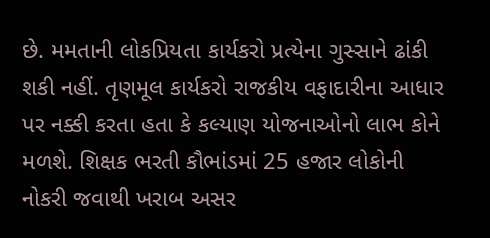છે. મમતાની લોકપ્રિયતા કાર્યકરો પ્રત્યેના ગુસ્સાને ઢાંકી શકી નહીં. તૃણમૂલ કાર્યકરો રાજકીય વફાદારીના આધાર પર નક્કી કરતા હતા કે કલ્યાણ યોજનાઓનો લાભ કોને મળશે. શિક્ષક ભરતી કૌભાંડમાં 25 હજાર લોકોની નોકરી જવાથી ખરાબ અસર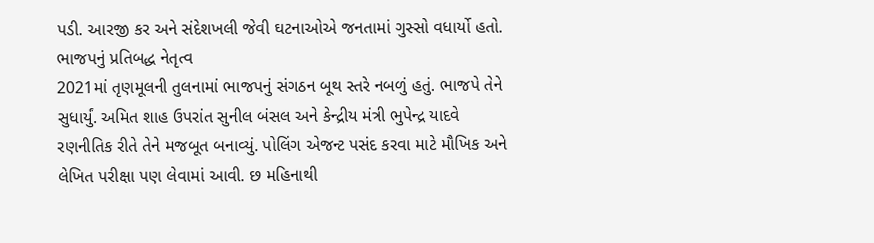પડી. આરજી કર અને સંદેશખલી જેવી ઘટનાઓએ જનતામાં ગુસ્સો વધાર્યો હતો.
ભાજપનું પ્રતિબદ્ધ નેતૃત્વ
2021માં તૃણમૂલની તુલનામાં ભાજપનું સંગઠન બૂથ સ્તરે નબળું હતું. ભાજપે તેને સુધાર્યું. અમિત શાહ ઉપરાંત સુનીલ બંસલ અને કેન્દ્રીય મંત્રી ભુપેન્દ્ર યાદવે રણનીતિક રીતે તેને મજબૂત બનાવ્યું. પોલિંગ એજન્ટ પસંદ કરવા માટે મૌખિક અને લેખિત પરીક્ષા પણ લેવામાં આવી. છ મહિનાથી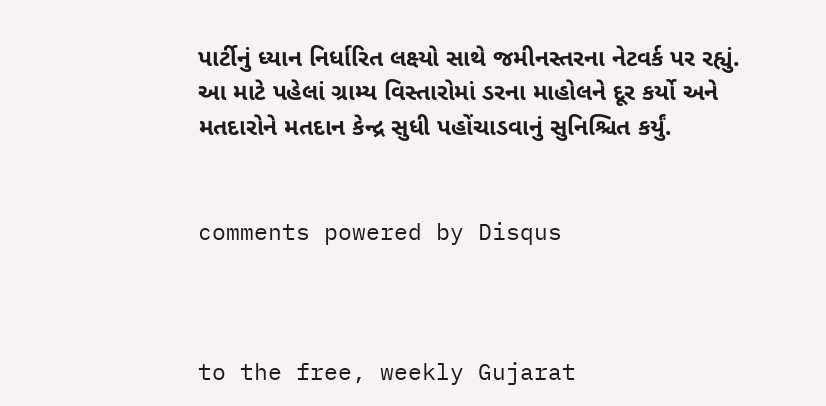પાર્ટીનું ધ્યાન નિર્ધારિત લક્ષ્યો સાથે જમીનસ્તરના નેટવર્ક પર રહ્યું. આ માટે પહેલાં ગ્રામ્ય વિસ્તારોમાં ડરના માહોલને દૂર કર્યો અને મતદારોને મતદાન કેન્દ્ર સુધી પહોંચાડવાનું સુનિશ્ચિત કર્યું.


comments powered by Disqus



to the free, weekly Gujarat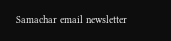Samachar email newsletter